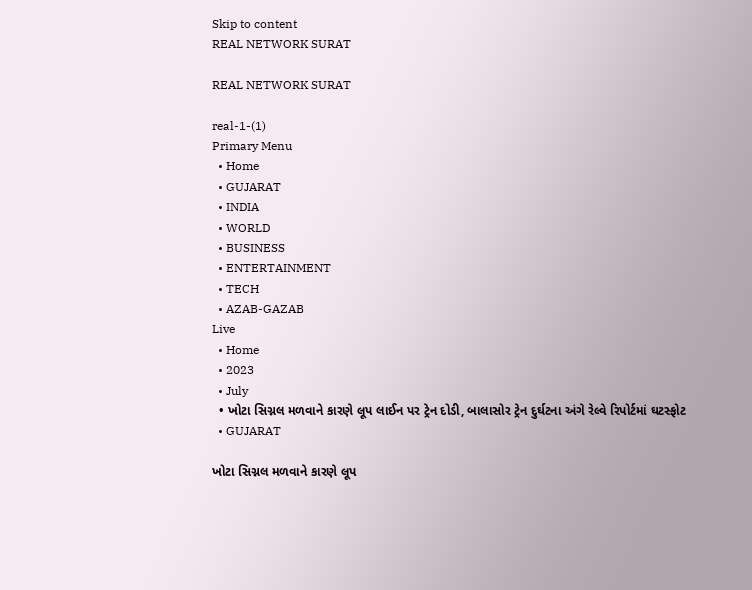Skip to content
REAL NETWORK SURAT

REAL NETWORK SURAT

real-1-(1)
Primary Menu
  • Home
  • GUJARAT
  • INDIA
  • WORLD
  • BUSINESS
  • ENTERTAINMENT
  • TECH
  • AZAB-GAZAB
Live
  • Home
  • 2023
  • July
  • ખોટા સિગ્નલ મળવાને કારણે લૂપ લાઈન પર ટ્રેન દોડી, બાલાસોર ટ્રેન દુર્ઘટના અંગે રેલ્વે રિપોર્ટમાં ઘટસ્ફોટ
  • GUJARAT

ખોટા સિગ્નલ મળવાને કારણે લૂપ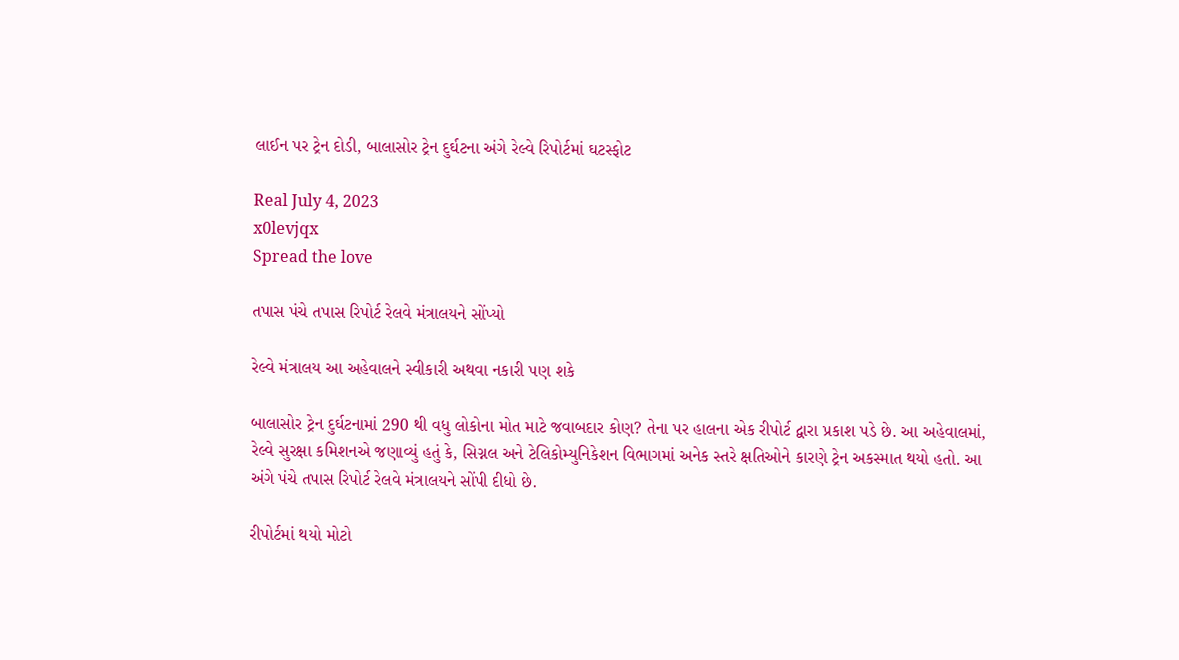લાઈન પર ટ્રેન દોડી, બાલાસોર ટ્રેન દુર્ઘટના અંગે રેલ્વે રિપોર્ટમાં ઘટસ્ફોટ

Real July 4, 2023
x0levjqx
Spread the love

તપાસ પંચે તપાસ રિપોર્ટ રેલવે મંત્રાલયને સોંપ્યો

રેલ્વે મંત્રાલય આ અહેવાલને સ્વીકારી અથવા નકારી પણ શકે

બાલાસોર ટ્રેન દુર્ઘટનામાં 290 થી વધુ લોકોના મોત માટે જવાબદાર કોણ? તેના પર હાલના એક રીપોર્ટ દ્વારા પ્રકાશ પડે છે. આ અહેવાલમાં, રેલ્વે સુરક્ષા કમિશનએ જણાવ્યું હતું કે, સિગ્નલ અને ટેલિકોમ્યુનિકેશન વિભાગમાં અનેક સ્તરે ક્ષતિઓને કારણે ટ્રેન અકસ્માત થયો હતો. આ અંગે પંચે તપાસ રિપોર્ટ રેલવે મંત્રાલયને સોંપી દીધો છે.

રીપોર્ટમાં થયો મોટો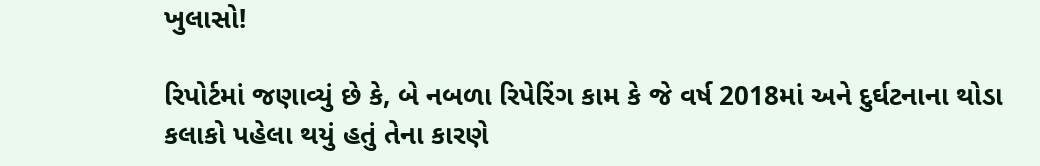ખુલાસો!

રિપોર્ટમાં જણાવ્યું છે કે, બે નબળા રિપેરિંગ કામ કે જે વર્ષ 2018માં અને દુર્ઘટનાના થોડા કલાકો પહેલા થયું હતું તેના કારણે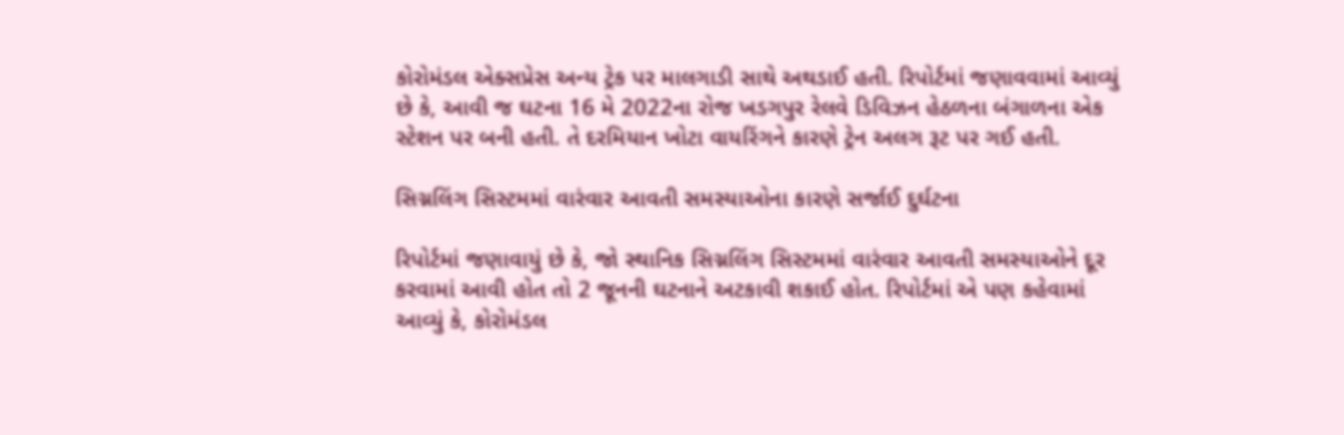કોરોમંડલ એક્સપ્રેસ અન્ય ટ્રેક પર માલગાડી સાથે અથડાઈ હતી. રિપોર્ટમાં જણાવવામાં આવ્યું છે કે, આવી જ ઘટના 16 મે 2022ના રોજ ખડગપુર રેલવે ડિવિઝન હેઠળના બંગાળના એક સ્ટેશન પર બની હતી. તે દરમિયાન ખોટા વાયરિંગને કારણે ટ્રેન અલગ રૂટ પર ગઈ હતી.

સિગ્નલિંગ સિસ્ટમમાં વારંવાર આવતી સમસ્યાઓના કારણે સર્જાઈ દુર્ઘટના

રિપોર્ટમાં જણાવાયું છે કે, જો સ્થાનિક સિગ્નલિંગ સિસ્ટમમાં વારંવાર આવતી સમસ્યાઓને દૂર કરવામાં આવી હોત તો 2 જૂનની ઘટનાને અટકાવી શકાઈ હોત. રિપોર્ટમાં એ પણ કહેવામાં આવ્યું કે, કોરોમંડલ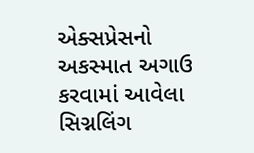એક્સપ્રેસનો અકસ્માત અગાઉ કરવામાં આવેલા સિગ્નલિંગ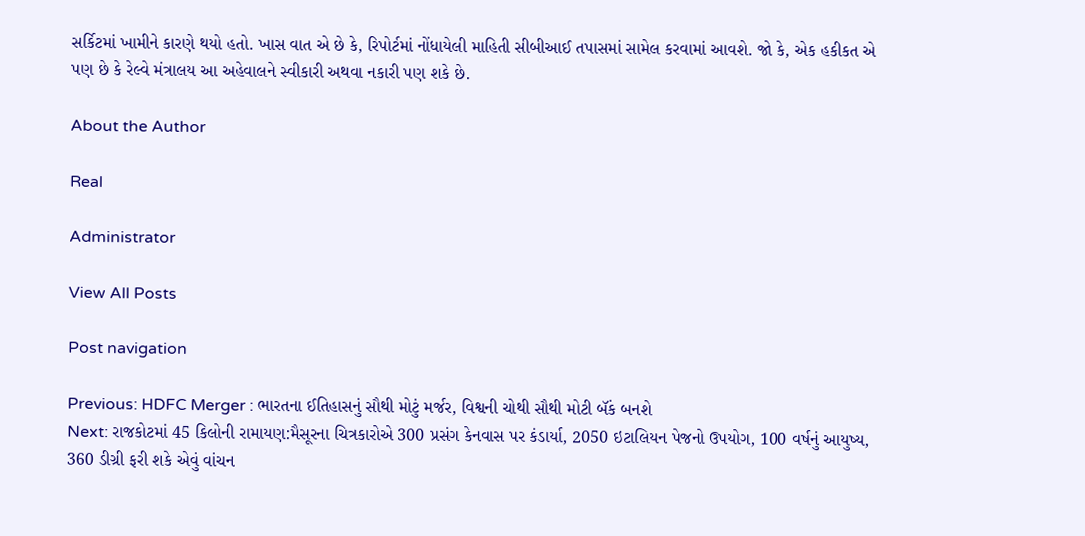સર્કિટમાં ખામીને કારણે થયો હતો. ખાસ વાત એ છે કે, રિપોર્ટમાં નોંધાયેલી માહિતી સીબીઆઈ તપાસમાં સામેલ કરવામાં આવશે. જો કે, એક હકીકત એ પણ છે કે રેલ્વે મંત્રાલય આ અહેવાલને સ્વીકારી અથવા નકારી પણ શકે છે.

About the Author

Real

Administrator

View All Posts

Post navigation

Previous: HDFC Merger : ભારતના ઈતિહાસનું સૌથી મોટું મર્જર, વિશ્વની ચોથી સૌથી મોટી બૅંક બનશે
Next: રાજકોટમાં 45 કિલોની રામાયણ:મૈસૂરના ચિત્રકારોએ 300 પ્રસંગ કેનવાસ પર કંડાર્યા, 2050 ઇટાલિયન પેજનો ઉપયોગ, 100 વર્ષનું આયુષ્ય, 360 ડીગ્રી ફરી શકે એવું વાંચન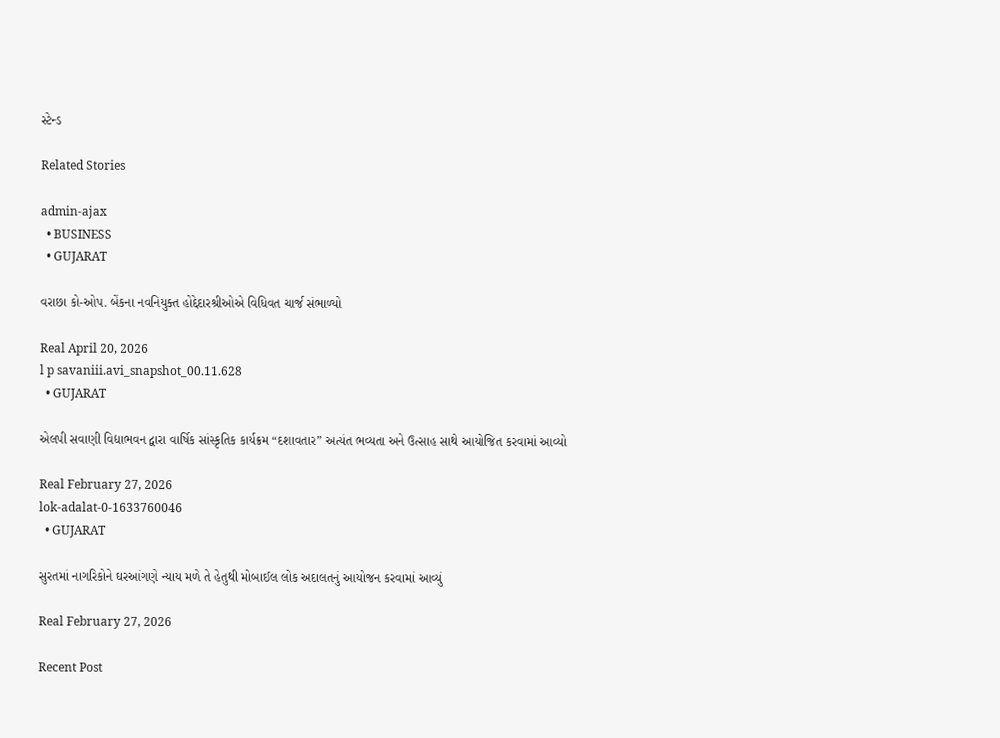સ્ટેન્ડ

Related Stories

admin-ajax
  • BUSINESS
  • GUJARAT

વરાછા કો-ઓપ. બેંકના નવનિયુક્ત હોદ્દેદારશ્રીઓએ વિધિવત ચાર્જ સંભાળ્યો

Real April 20, 2026
l p savaniii.avi_snapshot_00.11.628
  • GUJARAT

એલપી સવાણી વિદ્યાભવન દ્વારા વાર્ષિક સાંસ્કૃતિક કાર્યક્રમ “દશાવતાર” અત્યંત ભવ્યતા અને ઉત્સાહ સાથે આયોજિત કરવામાં આવ્યો

Real February 27, 2026
lok-adalat-0-1633760046
  • GUJARAT

સુરતમાં નાગરિકોને ઘરઆંગણે ન્યાય મળે તે હેતુથી મોબાઈલ લોક અદાલતનું આયોજન કરવામાં આવ્યું

Real February 27, 2026

Recent Post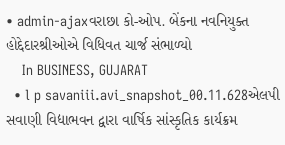• admin-ajaxવરાછા કો-ઓપ. બેંકના નવનિયુક્ત હોદ્દેદારશ્રીઓએ વિધિવત ચાર્જ સંભાળ્યો
    In BUSINESS, GUJARAT
  • l p savaniii.avi_snapshot_00.11.628એલપી સવાણી વિદ્યાભવન દ્વારા વાર્ષિક સાંસ્કૃતિક કાર્યક્રમ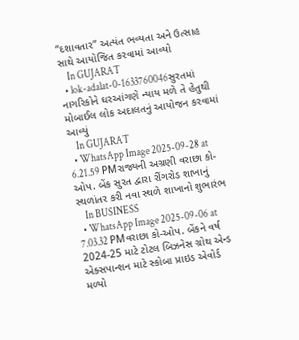“દશાવતાર” અત્યંત ભવ્યતા અને ઉત્સાહ સાથે આયોજિત કરવામાં આવ્યો
    In GUJARAT
  • lok-adalat-0-1633760046સુરતમાં નાગરિકોને ઘરઆંગણે ન્યાય મળે તે હેતુથી મોબાઈલ લોક અદાલતનું આયોજન કરવામાં આવ્યું
    In GUJARAT
  • WhatsApp Image 2025-09-28 at 6.21.59 PMરાજ્યની અગ્રણી વરાછા કો-ઓપ. બેંક સુરત દ્વારા રીંગરોડ શાખાનું સ્થળાંતર કરી નવા સ્થળે શાખાનો શુભારંભ
    In BUSINESS
  • WhatsApp Image 2025-09-06 at 7.03.32 PMવરાછા કો-ઓપ. બેંકને વર્ષ 2024-25 માટે ટોટલ બિઝનેસ ગ્રોથ એન્ડ એક્સપાન્શન માટે સ્કોબા પ્રાઇડ એવોર્ડ મળ્યો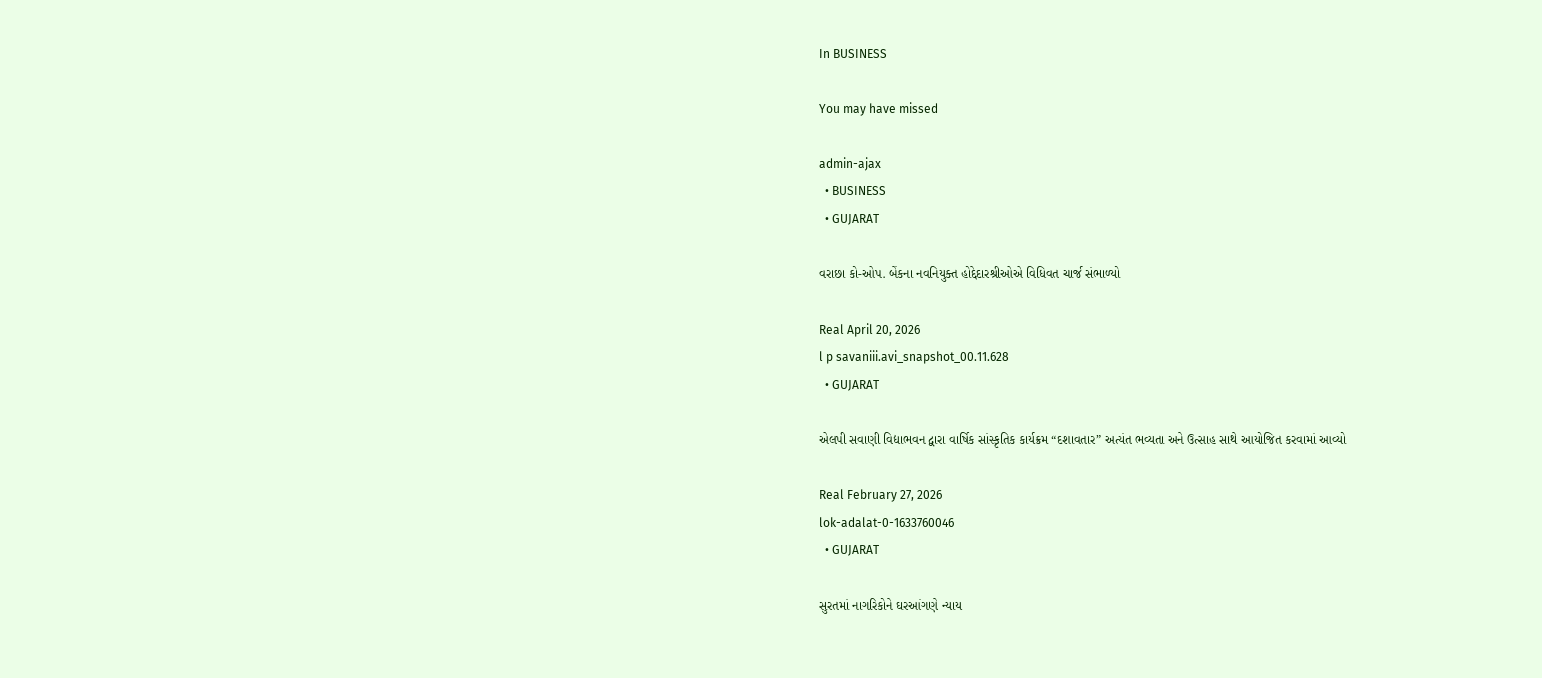In BUSINESS

You may have missed

admin-ajax
  • BUSINESS
  • GUJARAT

વરાછા કો-ઓપ. બેંકના નવનિયુક્ત હોદ્દેદારશ્રીઓએ વિધિવત ચાર્જ સંભાળ્યો

Real April 20, 2026
l p savaniii.avi_snapshot_00.11.628
  • GUJARAT

એલપી સવાણી વિદ્યાભવન દ્વારા વાર્ષિક સાંસ્કૃતિક કાર્યક્રમ “દશાવતાર” અત્યંત ભવ્યતા અને ઉત્સાહ સાથે આયોજિત કરવામાં આવ્યો

Real February 27, 2026
lok-adalat-0-1633760046
  • GUJARAT

સુરતમાં નાગરિકોને ઘરઆંગણે ન્યાય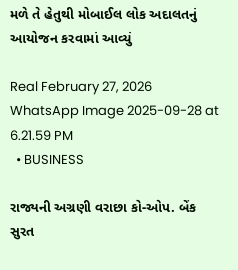મળે તે હેતુથી મોબાઈલ લોક અદાલતનું આયોજન કરવામાં આવ્યું

Real February 27, 2026
WhatsApp Image 2025-09-28 at 6.21.59 PM
  • BUSINESS

રાજ્યની અગ્રણી વરાછા કો-ઓપ. બેંક સુરત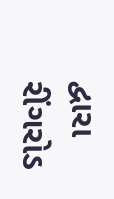દ્વારા રીંગરોડ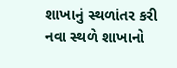શાખાનું સ્થળાંતર કરી નવા સ્થળે શાખાનો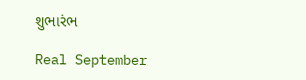શુભારંભ

Real September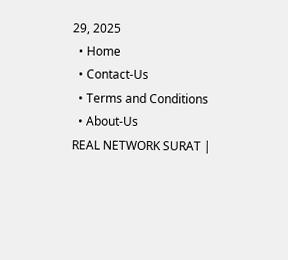29, 2025
  • Home
  • Contact-Us
  • Terms and Conditions
  • About-Us
REAL NETWORK SURAT |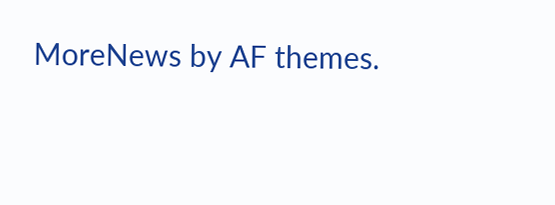MoreNews by AF themes.